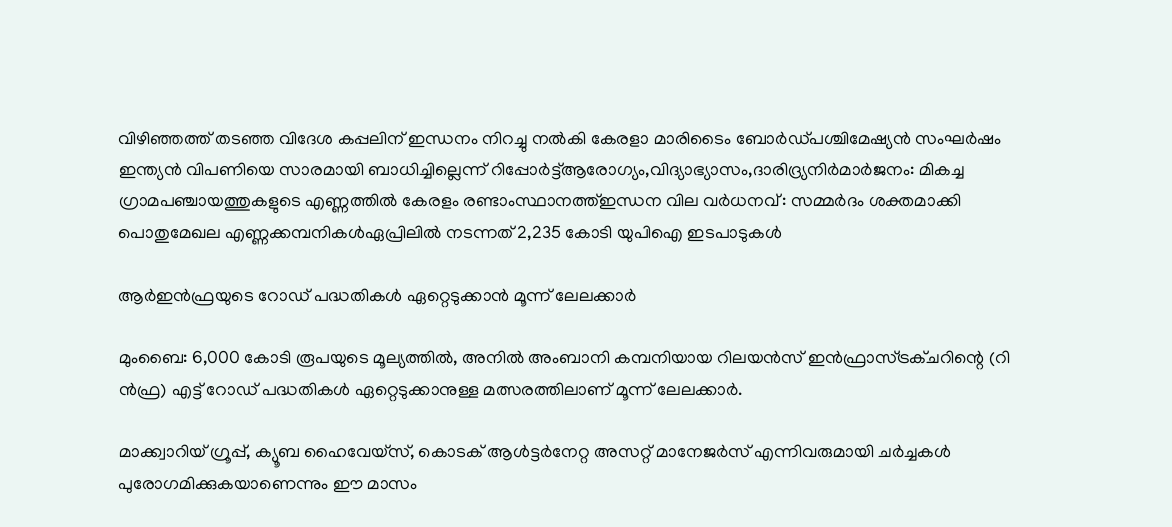വിഴിഞ്ഞത്ത് തടഞ്ഞ വിദേശ കപ്പലിന് ഇന്ധനം നിറച്ചു നൽകി കേരളാ മാരിടൈം ബോർഡ്പശ്ചിമേഷ്യൻ സംഘർഷം ഇന്ത്യൻ വിപണിയെ സാരമായി ബാധിച്ചില്ലെന്ന് റിപ്പോർട്ട്ആരോഗ്യം,വിദ്യാഭ്യാസം,ദാരിദ്ര്യനിർമാർജനം: മികച്ച ഗ്രാമപഞ്ചായത്തുകളുടെ എണ്ണത്തിൽ കേരളം രണ്ടാംസ്ഥാനത്ത്ഇന്ധന വില വർധനവ്: സമ്മർദം ശക്തമാക്കി പൊതുമേഖല എണ്ണക്കമ്പനികൾഏപ്രിലില്‍ നടന്നത് 2,235 കോടി യുപിഐ ഇടപാടുകള്‍

ആർഇൻഫ്രയുടെ റോഡ് പദ്ധതികൾ ഏറ്റെടുക്കാൻ മൂന്ന് ലേലക്കാർ

മുംബൈ: 6,000 കോടി രൂപയുടെ മൂല്യത്തിൽ, അനിൽ അംബാനി കമ്പനിയായ റിലയൻസ് ഇൻഫ്രാസ്ട്രക്ചറിന്റെ (റി ൻഫ്ര) എട്ട് റോഡ് പദ്ധതികൾ ഏറ്റെടുക്കാനുള്ള മത്സരത്തിലാണ് മൂന്ന് ലേലക്കാർ.

മാക്ക്വാറിയ് ഗ്രൂപ്പ്, ക്യൂബ ഹൈവേയ്സ്, കൊടക് ആൾട്ടർനേറ്റ അസറ്റ് മാനേജർസ് എന്നിവരുമായി ചർച്ചകൾ പുരോഗമിക്കുകയാണെന്നും ഈ മാസം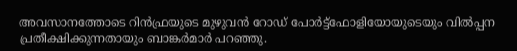അവസാനത്തോടെ റിൻഫ്രയുടെ മുഴുവൻ റോഡ് പോർട്ട്‌ഫോളിയോയുടെയും വിൽപ്പന പ്രതീക്ഷിക്കുന്നതായും ബാങ്കർമാർ പറഞ്ഞു.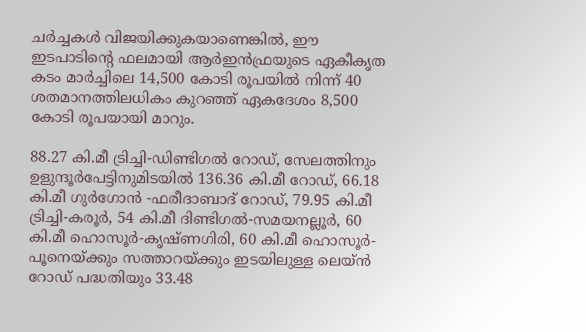ചർച്ചകൾ വിജയിക്കുകയാണെങ്കിൽ, ഈ ഇടപാടിന്റെ ഫലമായി ആർഇൻഫ്രയുടെ ഏകീകൃത കടം മാർച്ചിലെ 14,500 കോടി രൂപയിൽ നിന്ന് 40 ശതമാനത്തിലധികം കുറഞ്ഞ് ഏകദേശം 8,500 കോടി രൂപയായി മാറും.

88.27 കി.മീ ട്രിച്ചി-ഡിണ്ടിഗൽ റോഡ്, സേലത്തിനും ഉളുന്ദൂർപേട്ടിനുമിടയിൽ 136.36 കി.മീ റോഡ്, 66.18 കി.മീ ഗുർഗോൻ -ഫരീദാബാദ് റോഡ്, 79.95 കി.മീ ട്രിച്ചി-കരൂർ, 54 കി.മീ ദിണ്ടിഗൽ-സമയനല്ലൂർ, 60 കി.മീ ഹൊസൂർ-കൃഷ്ണഗിരി, 60 കി.മീ ഹൊസൂർ- പൂനെയ്ക്കും സത്താറയ്ക്കും ഇടയിലുള്ള ലെയ്ൻ റോഡ് പദ്ധതിയും 33.48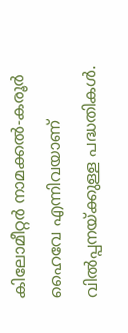കിലോമീറ്റർ നാമക്കൽ-കരൂർ ഹൈവേ എന്നിവയാണ് വിൽപ്പനയ്ക്കുള്ള പദ്ധതികൾ.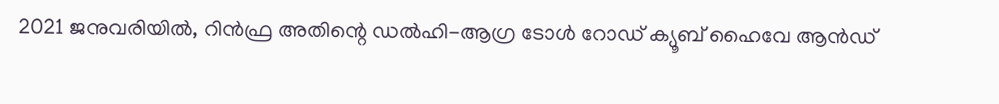2021 ജനുവരിയിൽ, റിൻഫ്ര അതിന്റെ ഡൽഹി-ആഗ്ര ടോൾ റോഡ് ക്യൂബ് ഹൈവേ ആൻഡ്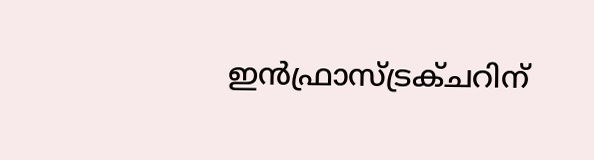ഇൻഫ്രാസ്ട്രക്ചറിന്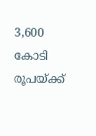3,600 കോടി രൂപയ്ക്ക്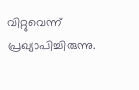വിറ്റുവെന്ന് പ്രഖ്യാപിച്ചിരുന്നു.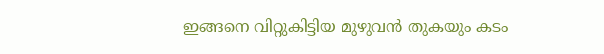ഇങ്ങനെ വിറ്റുകിട്ടിയ മുഴുവൻ തുകയും കടം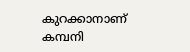കുറക്കാനാണ് കമ്പനി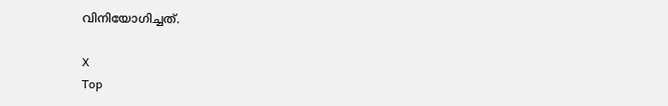വിനിയോഗിച്ചത്.

X
Top